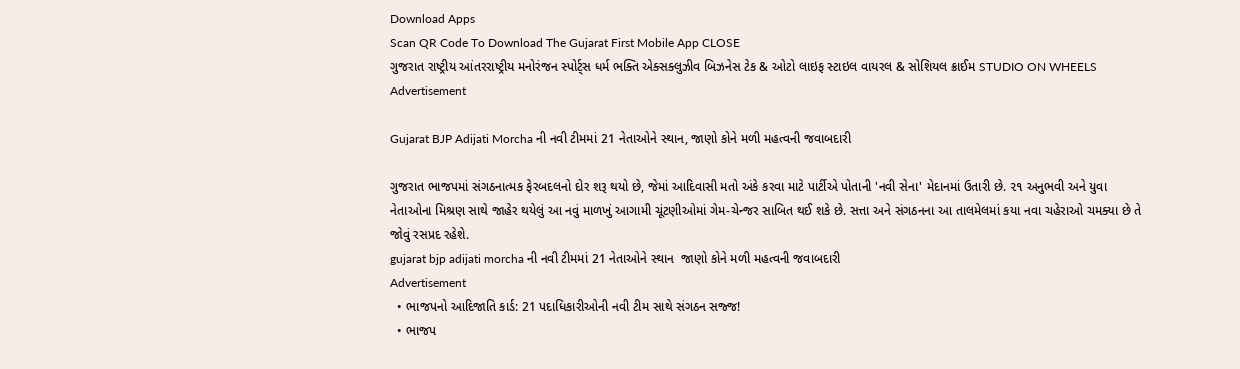Download Apps
Scan QR Code To Download The Gujarat First Mobile App CLOSE
ગુજરાત રાષ્ટ્રીય આંતરરાષ્ટ્રીય મનોરંજન સ્પોર્ટ્સ ધર્મ ભક્તિ એક્સક્લુઝીવ બિઝનેસ ટેક & ઓટો લાઇફ સ્ટાઇલ વાયરલ & સોશિયલ ક્રાઈમ STUDIO ON WHEELS
Advertisement

Gujarat BJP Adijati Morcha ની નવી ટીમમાં 21 નેતાઓને સ્થાન, જાણો કોને મળી મહત્વની જવાબદારી

ગુજરાત ભાજપમાં સંગઠનાત્મક ફેરબદલનો દોર શરૂ થયો છે, જેમાં આદિવાસી મતો અંકે કરવા માટે પાર્ટીએ પોતાની 'નવી સેના' મેદાનમાં ઉતારી છે. ૨૧ અનુભવી અને યુવા નેતાઓના મિશ્રણ સાથે જાહેર થયેલું આ નવું માળખું આગામી ચૂંટણીઓમાં ગેમ-ચેન્જર સાબિત થઈ શકે છે. સત્તા અને સંગઠનના આ તાલમેલમાં કયા નવા ચહેરાઓ ચમક્યા છે તે જોવું રસપ્રદ રહેશે.
gujarat bjp adijati morcha ની નવી ટીમમાં 21 નેતાઓને સ્થાન  જાણો કોને મળી મહત્વની જવાબદારી
Advertisement
  • ભાજપનો આદિજાતિ કાર્ડ: 21 પદાધિકારીઓની નવી ટીમ સાથે સંગઠન સજ્જ!
  • ભાજપ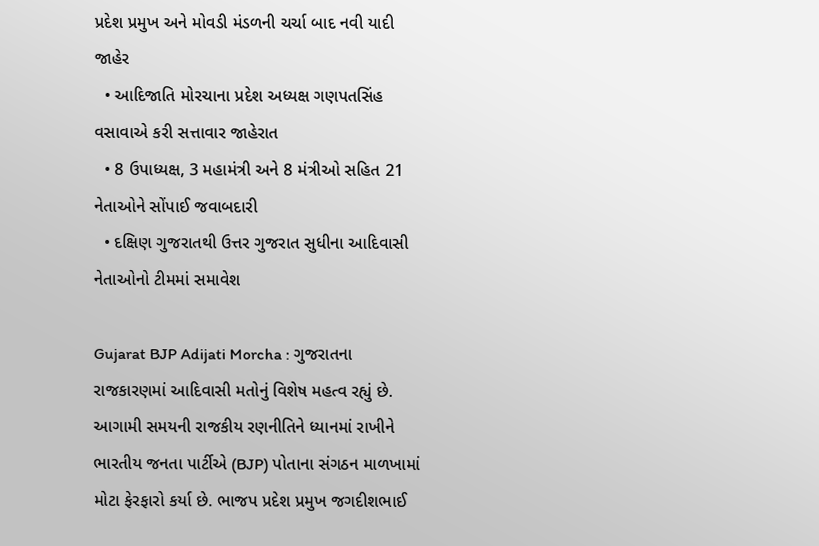પ્રદેશ પ્રમુખ અને મોવડી મંડળની ચર્ચા બાદ નવી યાદી જાહેર
  • આદિજાતિ મોરચાના પ્રદેશ અધ્યક્ષ ગણપતસિંહ વસાવાએ કરી સત્તાવાર જાહેરાત
  • 8 ઉપાધ્યક્ષ, 3 મહામંત્રી અને 8 મંત્રીઓ સહિત 21 નેતાઓને સોંપાઈ જવાબદારી
  • દક્ષિણ ગુજરાતથી ઉત્તર ગુજરાત સુધીના આદિવાસી નેતાઓનો ટીમમાં સમાવેશ

Gujarat BJP Adijati Morcha : ગુજરાતના રાજકારણમાં આદિવાસી મતોનું વિશેષ મહત્વ રહ્યું છે. આગામી સમયની રાજકીય રણનીતિને ધ્યાનમાં રાખીને ભારતીય જનતા પાર્ટીએ (BJP) પોતાના સંગઠન માળખામાં મોટા ફેરફારો કર્યા છે. ભાજપ પ્રદેશ પ્રમુખ જગદીશભાઈ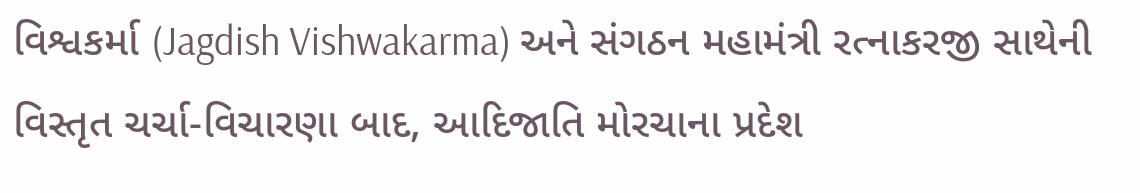વિશ્વકર્મા (Jagdish Vishwakarma) અને સંગઠન મહામંત્રી રત્નાકરજી સાથેની વિસ્તૃત ચર્ચા-વિચારણા બાદ, આદિજાતિ મોરચાના પ્રદેશ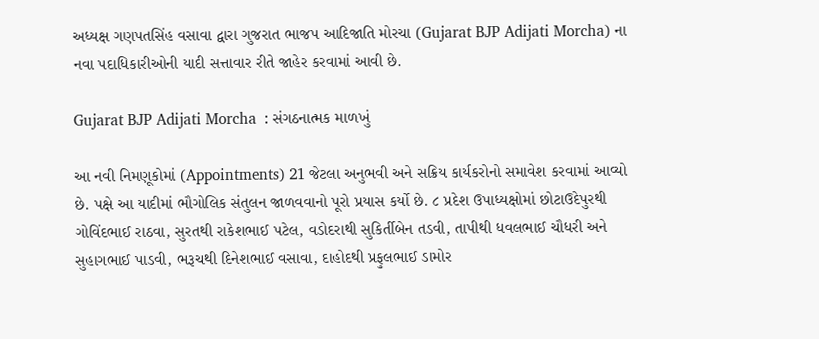અધ્યક્ષ ગણપતસિંહ વસાવા દ્વારા ગુજરાત ભાજપ આદિજાતિ મોરચા (Gujarat BJP Adijati Morcha) ના નવા પદાધિકારીઓની યાદી સત્તાવાર રીતે જાહેર કરવામાં આવી છે.

Gujarat BJP Adijati Morcha  : સંગઠનાત્મક માળખું

આ નવી નિમણૂકોમાં (Appointments) 21 જેટલા અનુભવી અને સક્રિય કાર્યકરોનો સમાવેશ કરવામાં આવ્યો છે. પક્ષે આ યાદીમાં ભૌગોલિક સંતુલન જાળવવાનો પૂરો પ્રયાસ કર્યો છે. ૮ પ્રદેશ ઉપાધ્યક્ષોમાં છોટાઉદેપુરથી ગોવિંદભાઈ રાઠવા, સુરતથી રાકેશભાઈ પટેલ, વડોદરાથી સુકિર્તીબેન તડવી, તાપીથી ધવલભાઈ ચૌધરી અને સુહાગભાઈ પાડવી, ભરૂચથી દિનેશભાઈ વસાવા, દાહોદથી પ્રફુલભાઈ ડામોર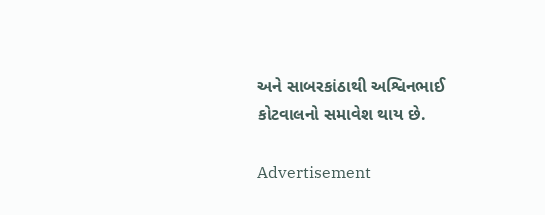અને સાબરકાંઠાથી અશ્વિનભાઈ કોટવાલનો સમાવેશ થાય છે.

Advertisement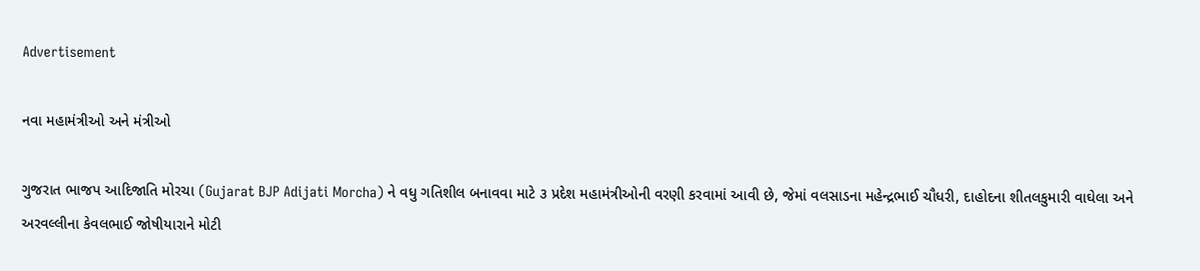Advertisement

નવા મહામંત્રીઓ અને મંત્રીઓ

ગુજરાત ભાજપ આદિજાતિ મોરચા (Gujarat BJP Adijati Morcha) ને વધુ ગતિશીલ બનાવવા માટે ૩ પ્રદેશ મહામંત્રીઓની વરણી કરવામાં આવી છે, જેમાં વલસાડના મહેન્દ્રભાઈ ચૌધરી, દાહોદના શીતલકુમારી વાઘેલા અને અરવલ્લીના કેવલભાઈ જોષીયારાને મોટી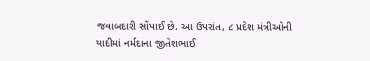જવાબદારી સોંપાઈ છે. આ ઉપરાંત, ૮ પ્રદેશ મંત્રીઓની યાદીમાં નર્મદાના જીતેશભાઈ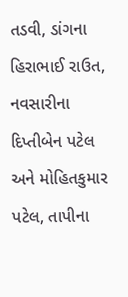તડવી, ડાંગના હિરાભાઈ રાઉત, નવસારીના દિપ્તીબેન પટેલ અને મોહિતકુમાર પટેલ, તાપીના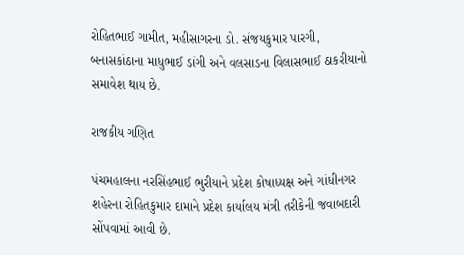રોહિતભાઈ ગામીત, મહીસાગરના ડો. સંજયકુમાર પારગી, બનાસકાંઠાના માધુભાઈ ડાંગી અને વલસાડના વિલાસભાઈ ઠાકરીયાનો સમાવેશ થાય છે.

રાજકીય ગણિત

પંચમહાલના નરસિંહભાઈ ભુરીયાને પ્રદેશ કોષાધ્યક્ષ અને ગાંધીનગર શહેરના રોહિતકુમાર દામાને પ્રદેશ કાર્યાલય મંત્રી તરીકેની જવાબદારી સોંપવામાં આવી છે.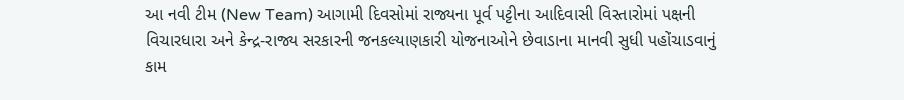આ નવી ટીમ (New Team) આગામી દિવસોમાં રાજ્યના પૂર્વ પટ્ટીના આદિવાસી વિસ્તારોમાં પક્ષની વિચારધારા અને કેન્દ્ર-રાજ્ય સરકારની જનકલ્યાણકારી યોજનાઓને છેવાડાના માનવી સુધી પહોંચાડવાનું કામ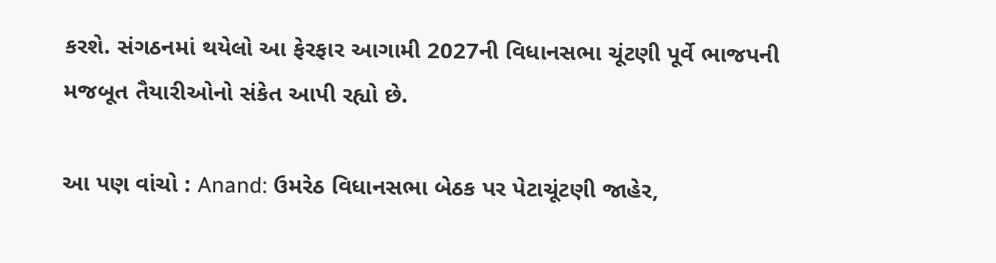કરશે. સંગઠનમાં થયેલો આ ફેરફાર આગામી 2027ની વિધાનસભા ચૂંટણી પૂર્વે ભાજપની મજબૂત તૈયારીઓનો સંકેત આપી રહ્યો છે.

આ પણ વાંચો : Anand: ઉમરેઠ વિધાનસભા બેઠક પર પેટાચૂંટણી જાહેર,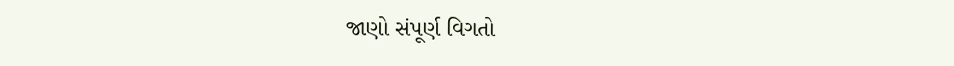જાણો સંપૂર્ણ વિગતો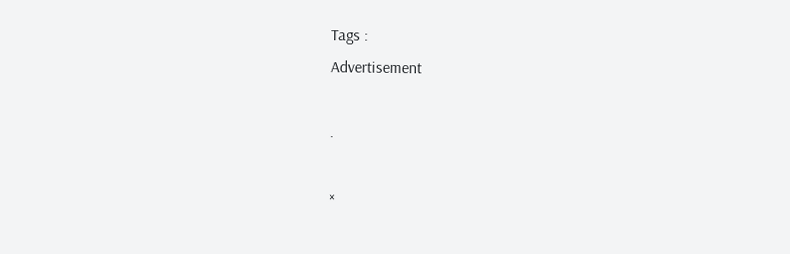Tags :
Advertisement

.

×